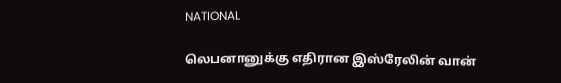NATIONAL

லெபனானுக்கு எதிரான இஸ்ரேலின் வான்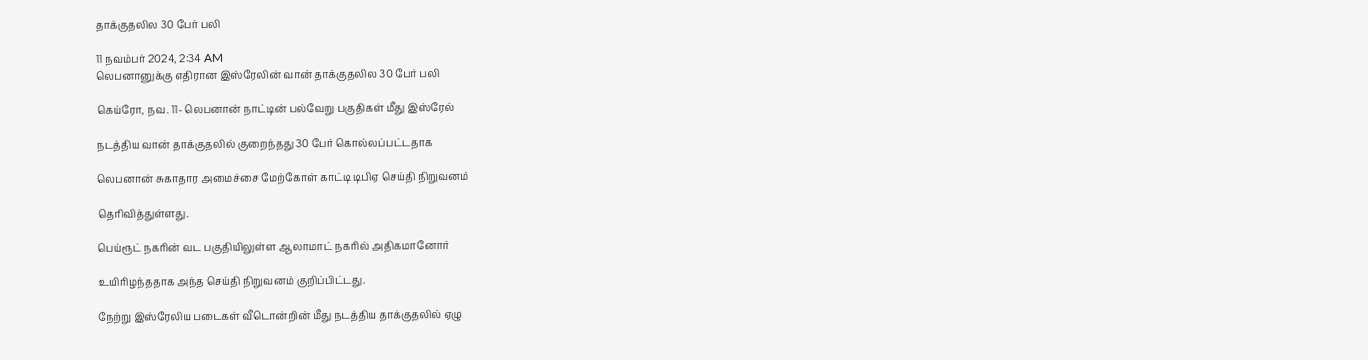தாக்குதலில 30 பேர் பலி

11 நவம்பர் 2024, 2:34 AM
லெபனானுக்கு எதிரான இஸ்ரேலின் வான் தாக்குதலில 30 பேர் பலி

கெய்ரோ, நவ. 11- லெபனான் நாட்டின் பல்வேறு பகுதிகள் மீது இஸ்ரேல்

நடத்திய வான் தாக்குதலில் குறைந்தது 30 பேர் கொல்லப்பட்டதாக

லெபனான் சுகாதார அமைச்சை மேற்கோள் காட்டி டிபிஏ செய்தி நிறுவனம்

தெரிவித்துள்ளது.

பெய்ரூட் நகரின் வட பகுதியிலுள்ள ஆலாமாட் நகரில் அதிகமானோர்

உயிரிழந்ததாக அந்த செய்தி நிறுவனம் குறிப்பிட்டது.

நேற்று இஸ்ரேலிய படைகள் வீடொன்றின் மீது நடத்திய தாக்குதலில் ஏழு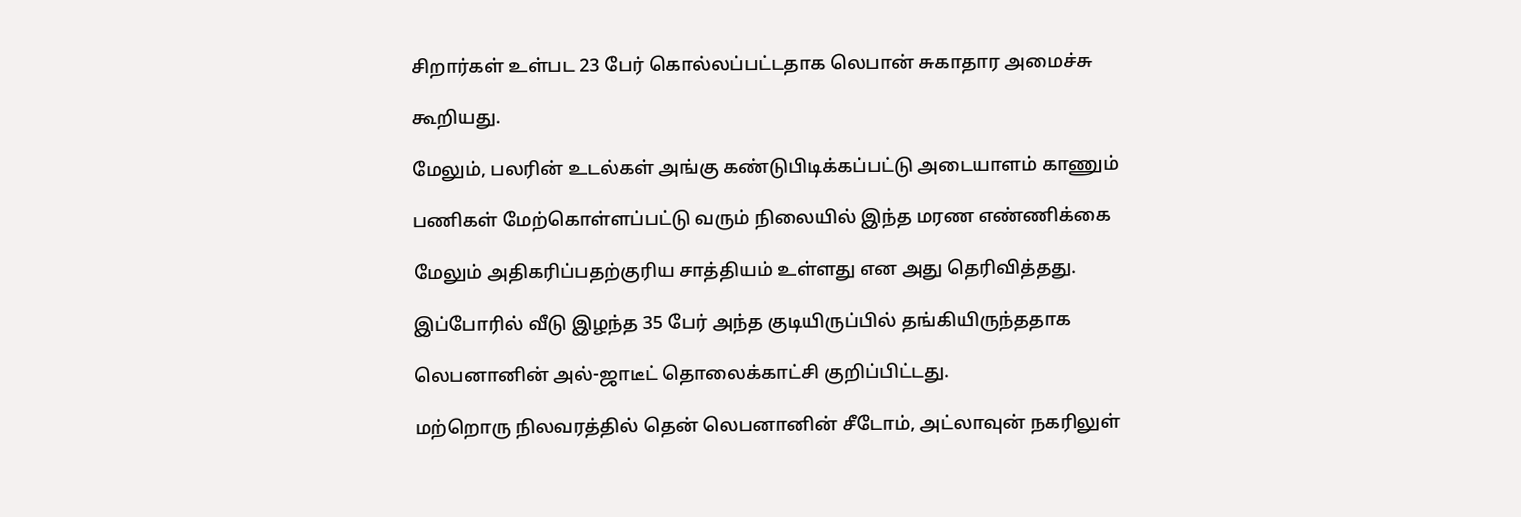சிறார்கள் உள்பட 23 பேர் கொல்லப்பட்டதாக லெபான் சுகாதார அமைச்சு

கூறியது.

மேலும், பலரின் உடல்கள் அங்கு கண்டுபிடிக்கப்பட்டு அடையாளம் காணும்

பணிகள் மேற்கொள்ளப்பட்டு வரும் நிலையில் இந்த மரண எண்ணிக்கை

மேலும் அதிகரிப்பதற்குரிய சாத்தியம் உள்ளது என அது தெரிவித்தது.

இப்போரில் வீடு இழந்த 35 பேர் அந்த குடியிருப்பில் தங்கியிருந்ததாக

லெபனானின் அல்-ஜாடீட் தொலைக்காட்சி குறிப்பிட்டது.

மற்றொரு நிலவரத்தில் தென் லெபனானின் சீடோம், அட்லாவுன் நகரிலுள்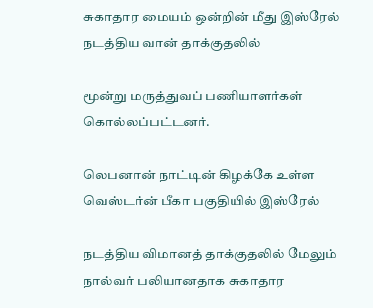சுகாதார மையம் ஒன்றின் மீது இஸ்ரேல் நடத்திய வான் தாக்குதலில்

மூன்று மருத்துவப் பணியாளர்கள் கொல்லப்பட்டனர்.

லெபனான் நாட்டின் கிழக்கே உள்ள வெஸ்டர்ன் பீகா பகுதியில் இஸ்ரேல்

நடத்திய விமானத் தாக்குதலில் மேலும் நால்வர் பலியானதாக சுகாதார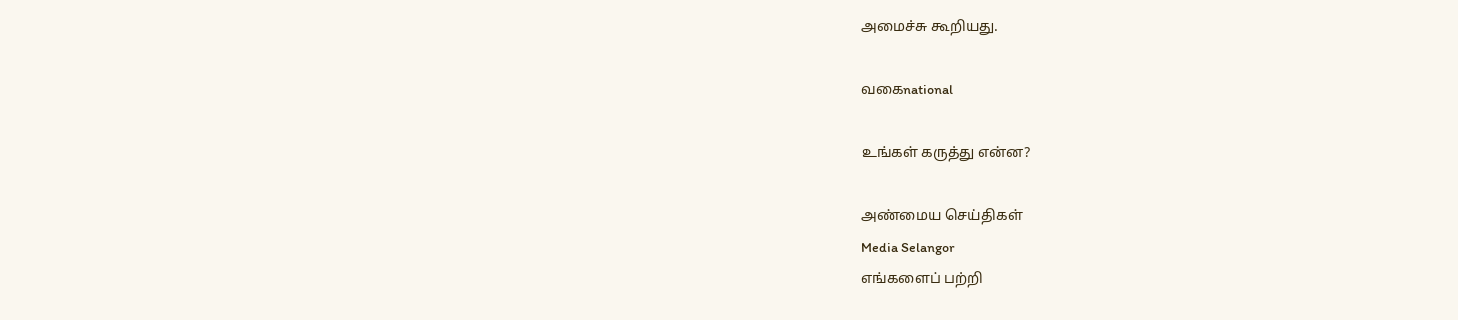அமைச்சு கூறியது.

வகைnational

உங்கள் கருத்து என்ன?

அண்மைய செய்திகள்
Media Selangor
எங்களைப் பற்றி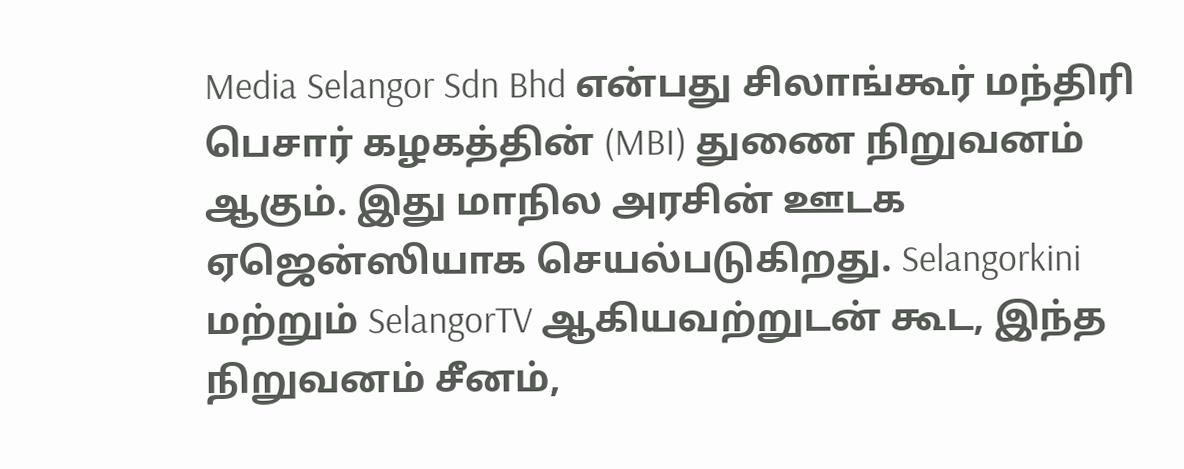Media Selangor Sdn Bhd என்பது சிலாங்கூர் மந்திரி பெசார் கழகத்தின் (MBI) துணை நிறுவனம் ஆகும். இது மாநில அரசின் ஊடக ஏஜென்ஸியாக செயல்படுகிறது. Selangorkini மற்றும் SelangorTV ஆகியவற்றுடன் கூட, இந்த நிறுவனம் சீனம்,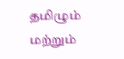தமிழும் மற்றும்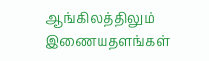ஆங்கிலத்திலும் இணையதளங்கள்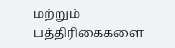மற்றும் பத்திரிகைகளை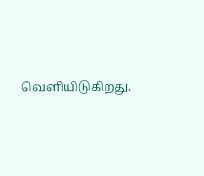வெளியிடுகிறது.